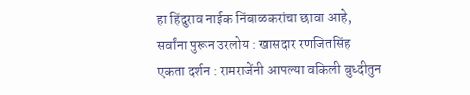हा हिंदुराव नाईक निंबाळकरांचा छावा आहे, सर्वांना पुरून उरलोय : खासदार रणजितसिंह
एकता दर्शन : रामराजेंनी आपल्या वकिली बुध्दीतुन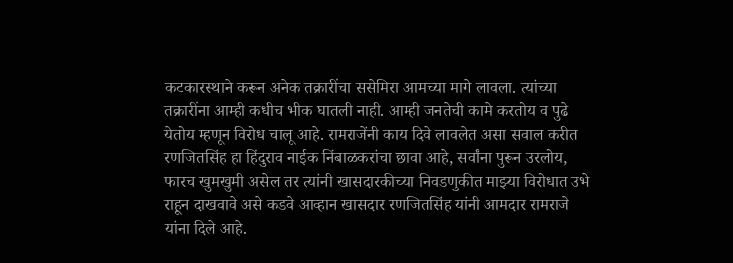कटकारस्थाने करून अनेक तक्रारींचा ससेमिरा आमच्या मागे लावला. त्यांच्या तक्रारींना आम्ही कधीच भीक घातली नाही. आम्ही जनतेची कामे करतोय व पुढे येतोय म्हणून विरोध चालू आहे. रामराजेंनी काय दिवे लावलेत असा सवाल करीत रणजितसिंह हा हिंदुराव नाईक निंबाळकरांचा छावा आहे, सर्वांना पुरून उरलोय, फारच खुमखुमी असेल तर त्यांनी खासदारकीच्या निवडणुकीत माझ्या विरोधात उभे राहून दाखवावे असे कडवे आव्हान खासदार रणजितसिंह यांनी आमदार रामराजे यांना दिले आहे.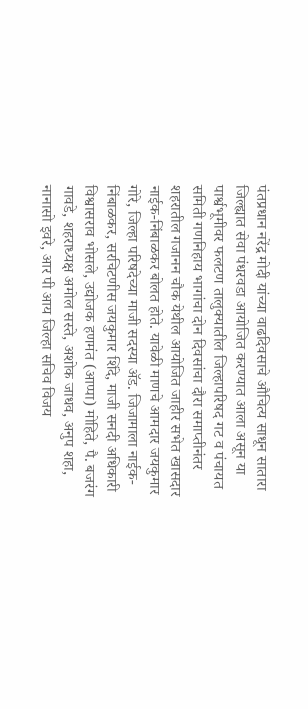पंतप्रधान नरेंद्र मोदी यांच्या वाढदिवसाचे औचित्य साधून सातारा जिल्ह्यात सेवा पंधरवडा आयोजित करण्यात आला असून या पार्श्वभूमीवर फलटण तालुक्यातील जिल्हापरिषद गट व पंचायत समिती गणनिहाय भागांचा दोन दिवसांचा दौरा समाप्तीनंतर शहरातील गजानन चौक येथील आयोजित जाहीर सभेत खासदार नाईक-निंबाळकर बोलत होते. यावेळी माणचे आमदार जयकुमार गोरे, जिल्हा परिषदेच्या माजी सदस्या ॲड. जिजामाला नाईक-निंबाळकर, सरचिटणीस जयकुमार शिंदे, माजी सनदी अधिकारी विश्वासराव भोसले, उद्योजक हणमंत (आप्पा) मोहिते, पै. बजरंग गावडे, शहराध्यक्ष अमोल सस्ते, अशोक जाधव, अनुप शहा, नानासो इवरे, आर पी आय जिल्हा सचिव विजय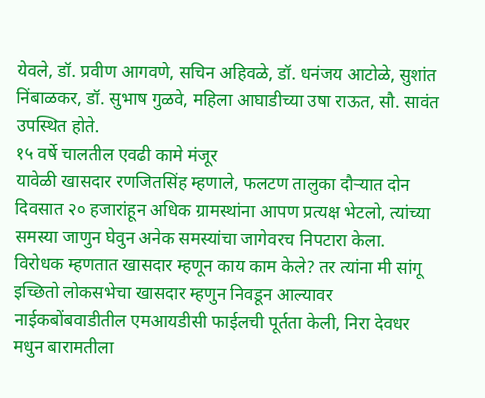येवले, डॉ. प्रवीण आगवणे, सचिन अहिवळे, डॉ. धनंजय आटोळे, सुशांत निंबाळकर, डॉ. सुभाष गुळवे, महिला आघाडीच्या उषा राऊत, सौ. सावंत उपस्थित होते.
१५ वर्षे चालतील एवढी कामे मंजूर
यावेळी खासदार रणजितसिंह म्हणाले, फलटण तालुका दौऱ्यात दोन दिवसात २० हजारांहून अधिक ग्रामस्थांना आपण प्रत्यक्ष भेटलो, त्यांच्या समस्या जाणुन घेवुन अनेक समस्यांचा जागेवरच निपटारा केला. विरोधक म्हणतात खासदार म्हणून काय काम केले? तर त्यांना मी सांगू इच्छितो लोकसभेचा खासदार म्हणुन निवडून आल्यावर नाईकबोंबवाडीतील एमआयडीसी फाईलची पूर्तता केली, निरा देवधर मधुन बारामतीला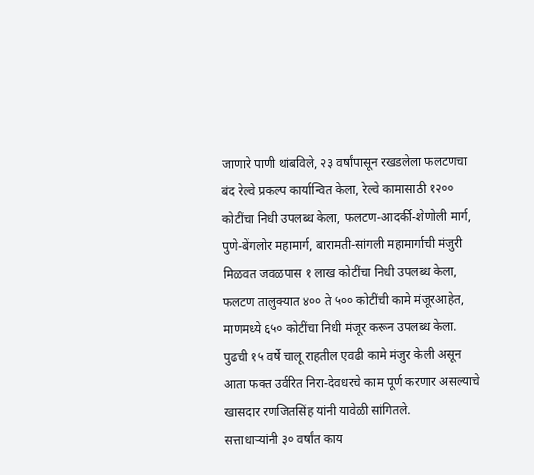जाणारे पाणी थांबविले, २३ वर्षांपासून रखडलेला फलटणचा बंद रेल्वे प्रकल्प कार्यान्वित केला, रेल्वे कामासाठी १२०० कोटींचा निधी उपलब्ध केला, फलटण-आदर्की-शेणोली मार्ग, पुणे-बेंगलोर महामार्ग, बारामती-सांगली महामार्गाची मंजुरी मिळवत जवळपास १ लाख कोटींचा निधी उपलब्ध केला, फलटण तालुक्यात ४०० ते ५०० कोटींची कामे मंजूरआहेत, माणमध्ये ६५० कोटींचा निधी मंजूर करून उपलब्ध केला. पुढची १५ वर्षे चालू राहतील एवढी कामे मंजुर केली असून आता फक्त उर्वरित निरा-देवधरचे काम पूर्ण करणार असल्याचे खासदार रणजितसिंह यांनी यावेळी सांगितले.
सत्ताधाऱ्यांनी ३० वर्षांत काय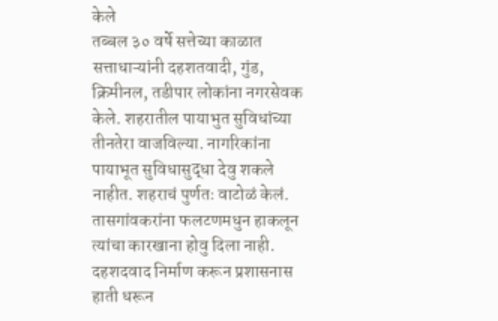केले
तब्बल ३० वर्षे सत्तेच्या काळात सत्ताधाऱ्यांनी दहशतवादी, गुंड, क्रिमीनल, तडीपार लोकांना नगरसेवक केले. शहरातील पायाभुत सुविधांच्या तीनतेरा वाजविल्या. नागरिकांना पायाभूत सुविधासुद्धा देवु शकले नाहीत. शहराचं पुर्णतः वाटोळं केलं. तासगांवकरांना फलटणमधुन हाकलून त्यांचा कारखाना होवु दिला नाही. दहशदवाद निर्माण करून प्रशासनास हाती धरून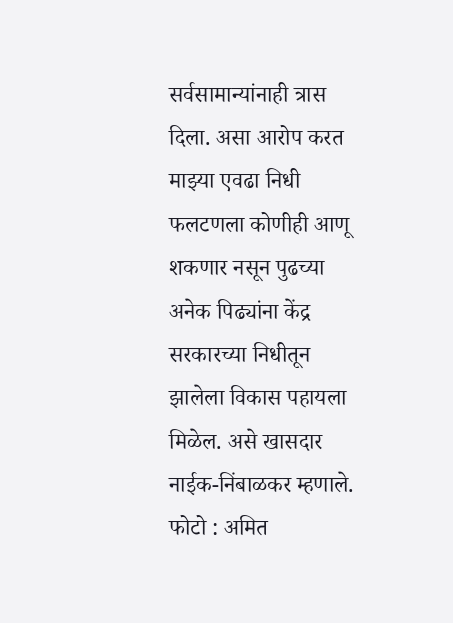सर्वसामान्यांनाही त्रास दिला. असा आरोप करत माझ्या एवढा निधी फलटणला कोणीही आणू शकणार नसून पुढच्या अनेक पिढ्यांना केंद्र सरकारच्या निधीतून झालेला विकास पहायला मिळेल. असे खासदार नाईक-निंबाळकर म्हणाले.
फोटो : अमित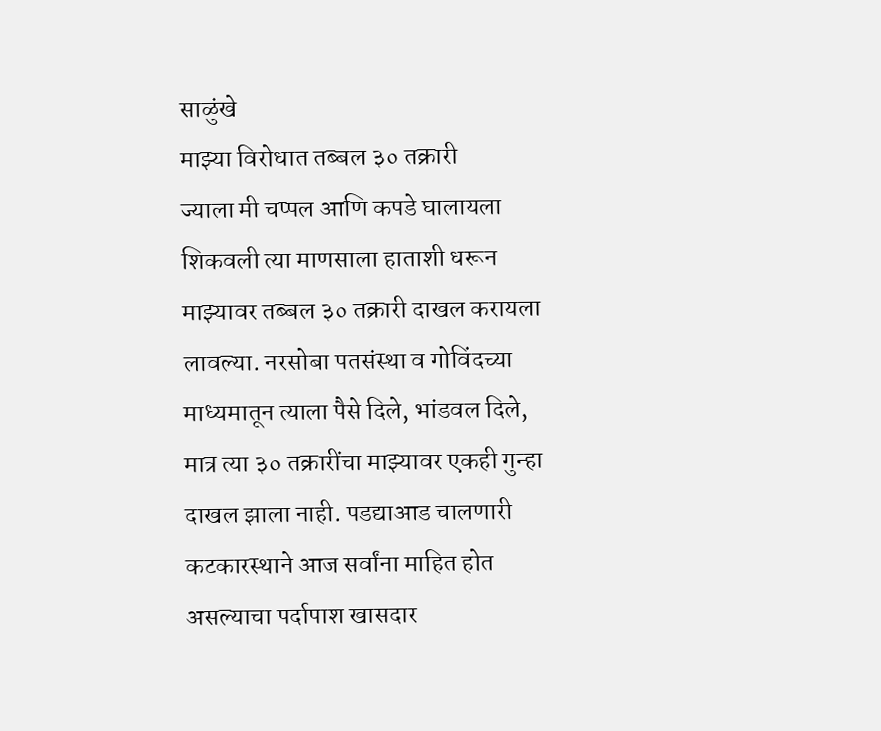साळुंखे
माझ्या विरोधात तब्बल ३० तक्रारी
ज्याला मी चप्पल आणि कपडे घालायला शिकवली त्या माणसाला हाताशी धरून माझ्यावर तब्बल ३० तक्रारी दाखल करायला लावल्या. नरसोबा पतसंस्था व गोविंदच्या माध्यमातून त्याला पैसे दिले, भांडवल दिले, मात्र त्या ३० तक्रारींचा माझ्यावर एकही गुन्हा दाखल झाला नाही. पडद्याआड चालणारी कटकारस्थाने आज सर्वांना माहित होत असल्याचा पर्दापाश खासदार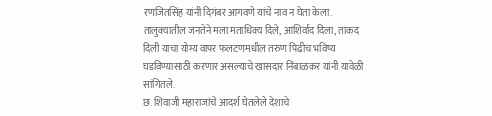रणजितसिंह यांनी दिगंबर आगवणे यांचे नाव न घेता केला. तालुक्यातील जनतेने मला मताधिक्य दिले, आशिर्वाद दिला, ताकद दिली याचा योग्य वापर फलटणमधील तरुण पिढीच भविष्य घडविण्यासाठी करणार असल्याचे खासदार निंबाळकर यांनी यावेळी सांगितले.
छ. शिवाजी महाराजांचे आदर्श घेतलेले देशाचे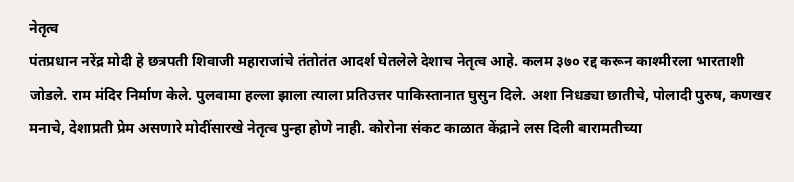नेतृत्व
पंतप्रधान नरेंद्र मोदी हे छत्रपती शिवाजी महाराजांचे तंतोतंत आदर्श घेतलेले देशाच नेतृत्व आहे. कलम ३७० रद्द करून काश्मीरला भारताशी जोडले. राम मंदिर निर्माण केले. पुलवामा हल्ला झाला त्याला प्रतिउत्तर पाकिस्तानात घुसुन दिले. अशा निधड्या छातीचे, पोलादी पुरुष, कणखर मनाचे, देशाप्रती प्रेम असणारे मोदींसारखे नेतृत्व पुन्हा होणे नाही. कोरोना संकट काळात केंद्राने लस दिली बारामतीच्या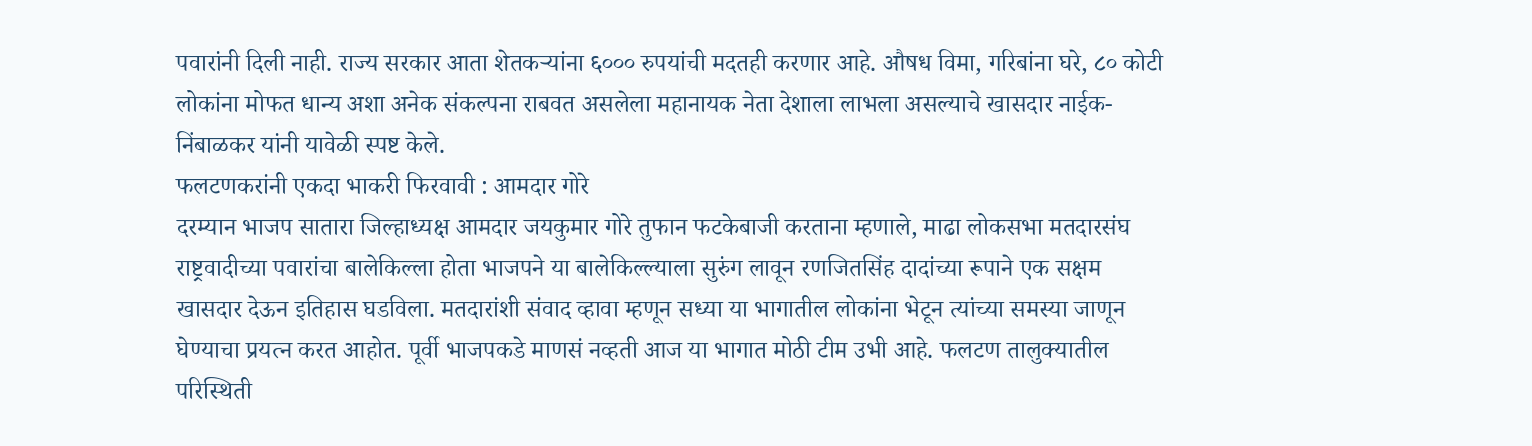पवारांनी दिली नाही. राज्य सरकार आता शेतकऱ्यांना ६००० रुपयांची मदतही करणार आहे. औषध विमा, गरिबांना घरे, ८० कोटी लोकांना मोफत धान्य अशा अनेक संकल्पना राबवत असलेला महानायक नेता देशाला लाभला असल्याचे खासदार नाईक-निंबाळकर यांनी यावेळी स्पष्ट केले.
फलटणकरांनी एकदा भाकरी फिरवावी : आमदार गोरे
दरम्यान भाजप सातारा जिल्हाध्यक्ष आमदार जयकुमार गोरे तुफान फटकेबाजी करताना म्हणाले, माढा लोकसभा मतदारसंघ राष्ट्रवादीच्या पवारांचा बालेकिल्ला होता भाजपने या बालेकिल्ल्याला सुरुंग लावून रणजितसिंह दादांच्या रूपाने एक सक्षम खासदार देऊन इतिहास घडविला. मतदारांशी संवाद व्हावा म्हणून सध्या या भागातील लोकांना भेटून त्यांच्या समस्या जाणून घेण्याचा प्रयत्न करत आहोत. पूर्वी भाजपकडे माणसं नव्हती आज या भागात मोठी टीम उभी आहे. फलटण तालुक्यातील परिस्थिती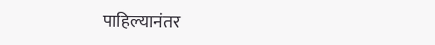पाहिल्यानंतर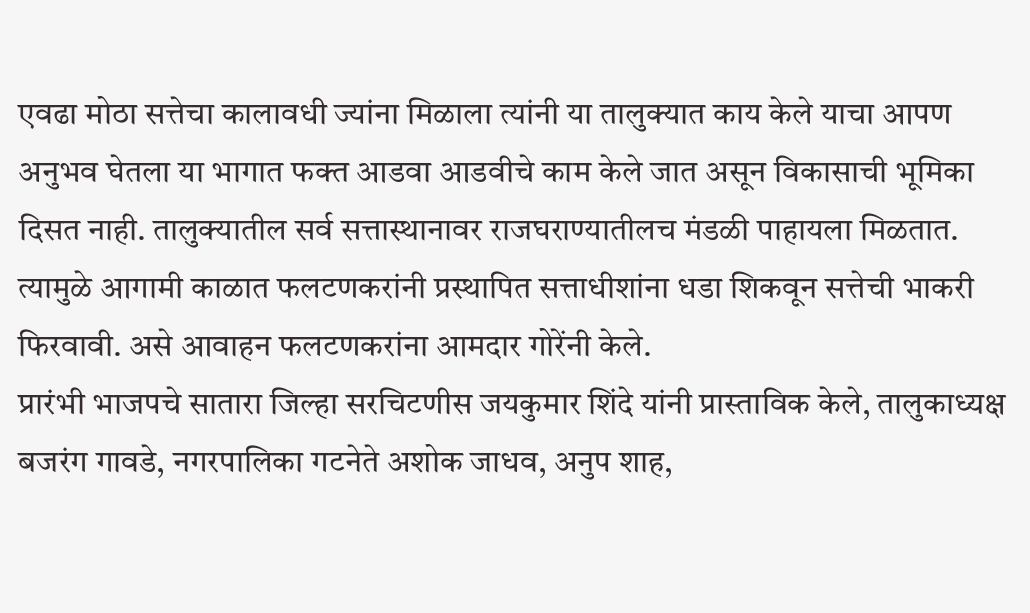एवढा मोठा सत्तेचा कालावधी ज्यांना मिळाला त्यांनी या तालुक्यात काय केले याचा आपण अनुभव घेतला या भागात फक्त आडवा आडवीचे काम केले जात असून विकासाची भूमिका दिसत नाही. तालुक्यातील सर्व सत्तास्थानावर राजघराण्यातीलच मंडळी पाहायला मिळतात. त्यामुळे आगामी काळात फलटणकरांनी प्रस्थापित सत्ताधीशांना धडा शिकवून सत्तेची भाकरी फिरवावी. असे आवाहन फलटणकरांना आमदार गोरेंनी केले.
प्रारंभी भाजपचे सातारा जिल्हा सरचिटणीस जयकुमार शिंदे यांनी प्रास्ताविक केले, तालुकाध्यक्ष बजरंग गावडे, नगरपालिका गटनेते अशोक जाधव, अनुप शाह,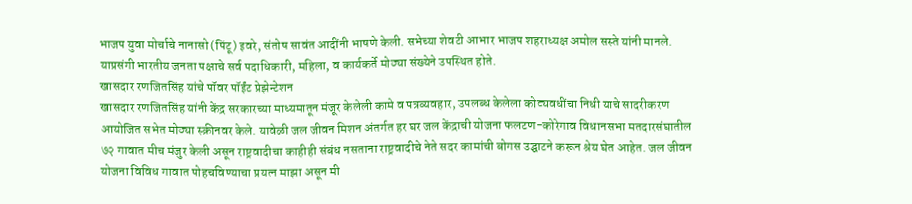भाजप युवा मोर्चाचे नानासो (पिंटू) इवरे, संतोष सावंत आदींनी भाषणे केली. सभेच्या शेवटी आभार भाजप शहराध्यक्ष अमोल सस्ते यांनी मानले. याप्रसंगी भारतीय जनता पक्षाचे सर्व पदाधिकारी, महिला, व कार्यकर्ते मोठ्या संख्येने उपस्थित होते.
खासदार रणजितसिंह यांचे पॉवर पॉईंट प्रेझेन्टेशन
खासदार रणजितसिंह यांनी केंद्र सरकारच्या माध्यमातून मंजूर केलेली कामे व पत्रव्यवहार, उपलब्ध केलेला कोट्यवधींचा निधी याचे सादरीकरण आयोजित सभेत मोठ्या स्क्रीनवर केले. यावेळी जल जीवन मिशन अंतर्गत हर घर जल केंद्राची योजना फलटण-कोरेगाव विधानसभा मतदारसंघातील ७२ गावात मीच मंजुर केली असून राष्ट्रवादीचा काहीही संबंध नसताना राष्ट्रवादीचे नेते सदर कामांची बोगस उद्घाटने करून श्रेय घेत आहेत. जल जीवन योजना विविध गावात पोहचविण्याचा प्रयत्न माझा असून मी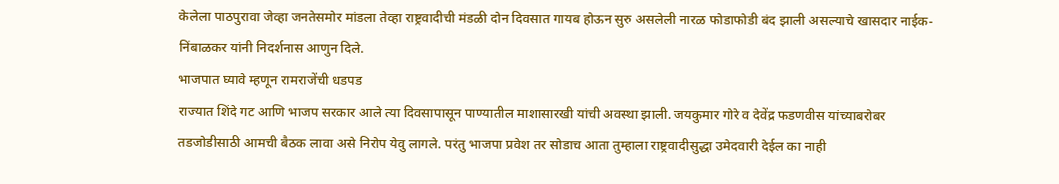केलेला पाठपुरावा जेव्हा जनतेसमोर मांडला तेव्हा राष्ट्रवादीची मंडळी दोन दिवसात गायब होऊन सुरु असलेली नारळ फोडाफोडी बंद झाली असल्याचे खासदार नाईक-निंबाळकर यांनी निदर्शनास आणुन दिले.
भाजपात घ्यावे म्हणून रामराजेंची धडपड
राज्यात शिंदे गट आणि भाजप सरकार आले त्या दिवसापासून पाण्यातील माशासारखी यांची अवस्था झाली. जयकुमार गोरे व देवेंद्र फडणवीस यांच्याबरोबर तडजोडीसाठी आमची बैठक लावा असे निरोप येवु लागले. परंतु भाजपा प्रवेश तर सोडाच आता तुम्हाला राष्ट्रवादीसुद्धा उमेदवारी देईल का नाही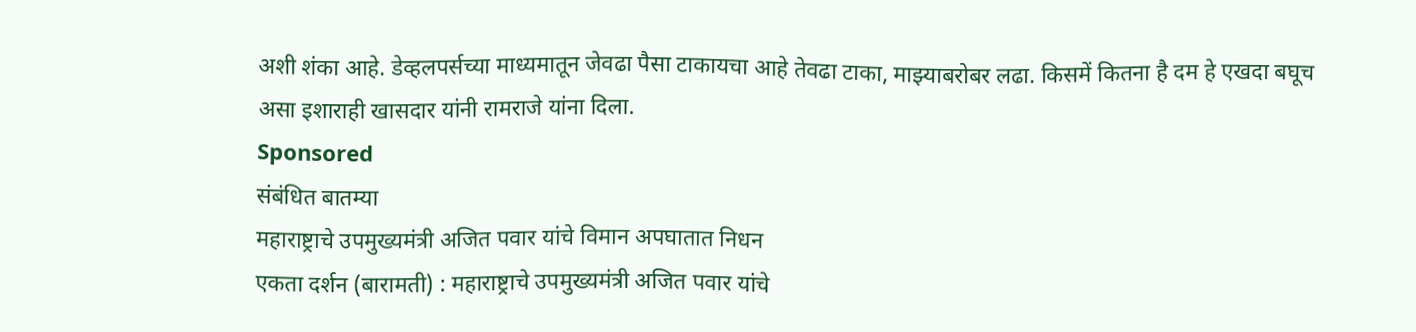अशी शंका आहे. डेव्हलपर्सच्या माध्यमातून जेवढा पैसा टाकायचा आहे तेवढा टाका, माझ्याबरोबर लढा. किसमें कितना है दम हे एखदा बघूच असा इशाराही खासदार यांनी रामराजे यांना दिला.
Sponsored
संबंधित बातम्या
महाराष्ट्राचे उपमुख्यमंत्री अजित पवार यांचे विमान अपघातात निधन
एकता दर्शन (बारामती) : महाराष्ट्राचे उपमुख्यमंत्री अजित पवार यांचे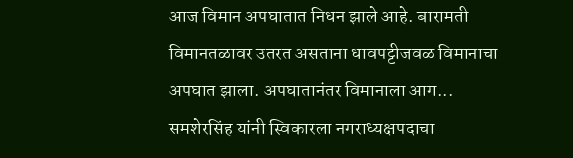आज विमान अपघातात निधन झाले आहे. बारामती विमानतळावर उतरत असताना धावपट्टीजवळ विमानाचा अपघात झाला. अपघातानंतर विमानाला आग...
समशेरसिंह यांनी स्विकारला नगराध्यक्षपदाचा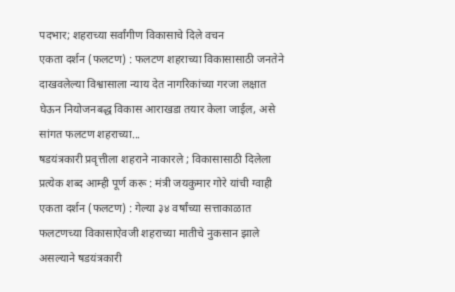पदभार; शहराच्या सर्वांगीण विकासाचे दिले वचन
एकता दर्शन (फलटण) : फलटण शहराच्या विकासासाठी जनतेने दाखवलेल्या विश्वासाला न्याय देत नागरिकांच्या गरजा लक्षात घेऊन नियोजनबद्ध विकास आराखडा तयार केला जाईल, असे सांगत फलटण शहराच्या...
षडयंत्रकारी प्रवृत्तीला शहराने नाकारले ; विकासासाठी दिलेला प्रत्येक शब्द आम्ही पूर्ण करू : मंत्री जयकुमार गोरे यांची ग्वाही
एकता दर्शन (फलटण) : गेल्या ३४ वर्षांच्या सत्ताकाळात फलटणच्या विकासाऐवजी शहराच्या मातीचे नुकसान झाले असल्याने षडयंत्रकारी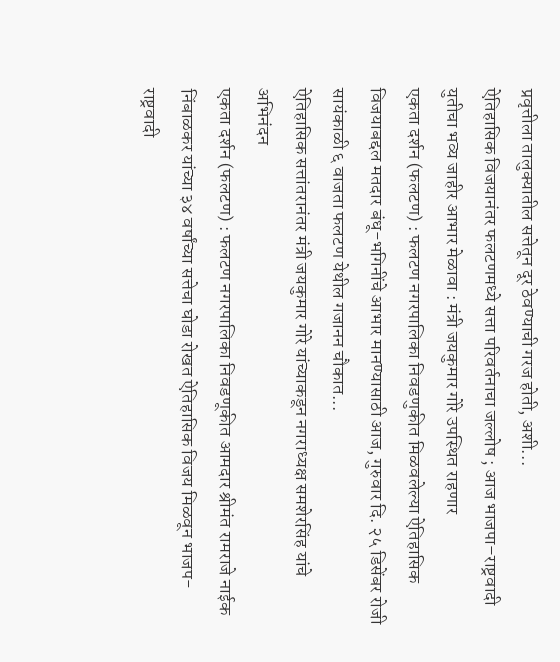प्रवृत्तीला तालुक्यातील सत्तेतून दूर ठेवण्याची गरज होती, अशी...
ऐतिहासिक विजयानंतर फलटणमध्ये सत्ता परिवर्तनाचा जल्लोष ; आज भाजपा–राष्ट्रवादी युतीचा भव्य जाहीर आभार मेळावा : मंत्री जयकुमार गोरे उपस्थित राहणार
एकता दर्शन (फलटण) : फलटण नगरपालिका निवडणुकीत मिळवलेल्या ऐतिहासिक विजयाबद्दल मतदार बंधू-भगिनींचे आभार मानण्यासाठी आज, गुरुवार दि. २५ डिसेंबर रोजी सायंकाळी ६ वाजता फलटण येथील गजानन चौकात...
ऐतिहासिक सत्तांतरानंतर मंत्री जयकुमार गोरे यांच्याकडून नगराध्यक्ष समशेरसिंह यांचे अभिनंदन
एकता दर्शन (फलटण) : फलटण नगरपालिका निवडणूकीत आमदार श्रीमंत रामराजे नाईक निंबाळकर यांच्या ३४ वर्षांच्या सत्तेचा घोडा रोखत ऐतिहासिक विजय मिळवून भाजप-राष्ट्रवादी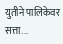युतीने पालिकेवर सत्ता...